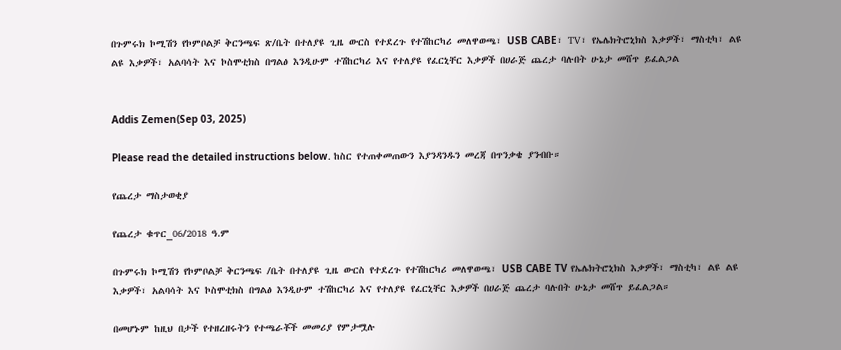በጉምሩክ ኮሚሽን የኮምቦልቻ ቅርንጫፍ ጽ/ቤት በተለያዩ ጊዜ ውርስ የተደረጉ የተሽከርካሪ መለዋወጫ፣ USB CABE፣ TV፣ የኤሌክትሮኒክስ እቃዎች፣ ማስቲካ፣ ልዩ ልዩ እቃዎች፣ አልባሳት እና ኮስሞቲክስ በግልፅ እንዲሁም ተሽከርካሪ እና የተለያዩ የፈርኒቸር እቃዎች በሀራጅ ጨረታ ባሉበት ሁኔታ መሸጥ ይፈልጋል


Addis Zemen(Sep 03, 2025)

Please read the detailed instructions below. ከስር የተጠቀመጠውን እያንዳንዱን መረጃ በጥንቃቄ ያንብቡ።

የጨረታ ማስታወቂያ

የጨረታ ቁጥር_06/2018 ዓ.ም

በጉምሩክ ኮሚሽን የኮምቦልቻ ቅርንጫፍ /ቤት በተለያዩ ጊዜ ውርስ የተደረጉ የተሽከርካሪ መለዋወጫ፣ USB CABE TV የኤሌክትሮኒክስ እቃዎች፣ ማስቲካ፣ ልዩ ልዩ እቃዎች፣ አልባሳት እና ኮስሞቲክስ በግልፅ እንዲሁም ተሽከርካሪ እና የተለያዩ የፈርኒቸር እቃዎች በሀራጅ ጨረታ ባሉበት ሁኔታ መሸጥ ይፈልጋል።

በመሆኑም ከዚህ በታች የተዘረዘሩትን የተጫራቾች መመሪያ የምታሟሉ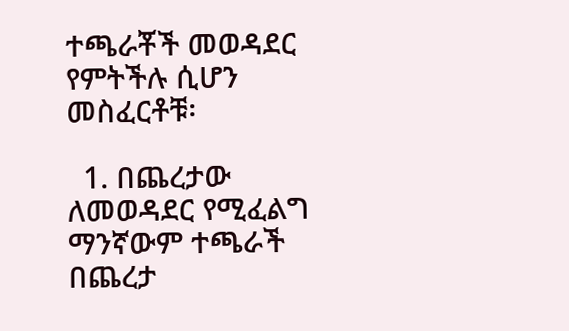ተጫራቾች መወዳደር የምትችሉ ሲሆን መስፈርቶቹ፡

  1. በጨረታው ለመወዳደር የሚፈልግ ማንኛውም ተጫራች በጨረታ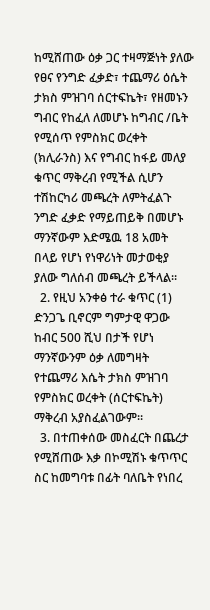ከሚሸጠው ዕቃ ጋር ተዛማጅነት ያለው የፀና የንግድ ፈቃድ፣ ተጨማሪ ዕሴት ታክስ ምዝገባ ሰርተፍኬት፣ የዘመኑን ግብር የከፈለ ለመሆኑ ከግብር /ቤት የሚሰጥ የምስክር ወረቀት (ክሊራንስ) እና የግብር ከፋይ መለያ ቁጥር ማቅረብ የሚችል ሲሆን ተሽከርካሪ መጫረት ለምትፈልጉ ንግድ ፈቃድ የማይጠይቅ በመሆኑ ማንኛውም እድሜዉ 18 አመት በላይ የሆነ የነዋሪነት መታወቂያ ያለው ግለሰብ መጫረት ይችላል።
  2. የዚህ አንቀፅ ተራ ቁጥር (1) ድንጋጌ ቢኖርም ግምታዊ ዋጋው ከብር 500 ሺህ በታች የሆነ ማንኛውንም ዕቃ ለመግዛት የተጨማሪ እሴት ታክስ ምዝገባ የምስክር ወረቀት (ሰርተፍኬት) ማቅረብ አያስፈልገውም።
  3. በተጠቀሰው መስፈርት በጨረታ የሚሸጠው እቃ በኮሚሽኑ ቁጥጥር ስር ከመግባቱ በፊት ባለቤት የነበረ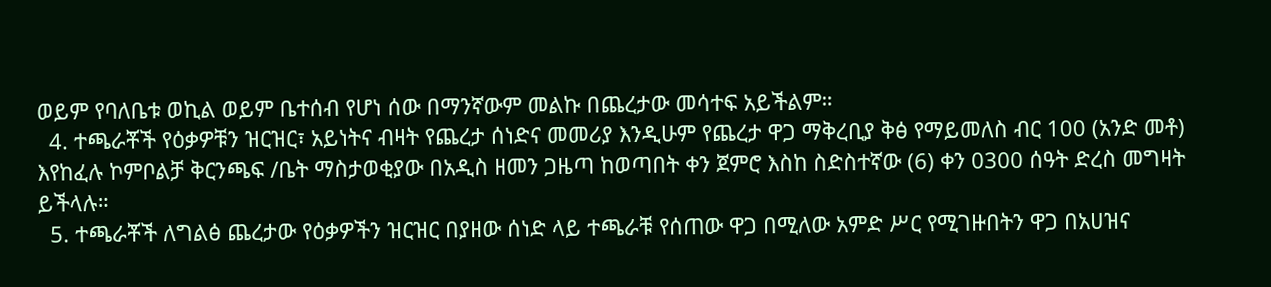ወይም የባለቤቱ ወኪል ወይም ቤተሰብ የሆነ ሰው በማንኛውም መልኩ በጨረታው መሳተፍ አይችልም።
  4. ተጫራቾች የዕቃዎቹን ዝርዝር፣ አይነትና ብዛት የጨረታ ሰነድና መመሪያ እንዲሁም የጨረታ ዋጋ ማቅረቢያ ቅፅ የማይመለስ ብር 100 (አንድ መቶ) እየከፈሉ ኮምቦልቻ ቅርንጫፍ /ቤት ማስታወቂያው በአዲስ ዘመን ጋዜጣ ከወጣበት ቀን ጀምሮ እስከ ስድስተኛው (6) ቀን 0300 ሰዓት ድረስ መግዛት ይችላሉ።
  5. ተጫራቾች ለግልፅ ጨረታው የዕቃዎችን ዝርዝር በያዘው ሰነድ ላይ ተጫራቹ የሰጠው ዋጋ በሚለው አምድ ሥር የሚገዙበትን ዋጋ በአሀዝና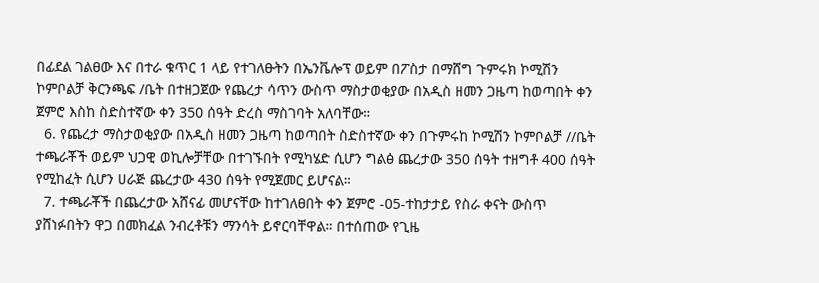በፊደል ገልፀው እና በተራ ቁጥር 1 ላይ የተገለፁትን በኤንቬሎፕ ወይም በፖስታ በማሸግ ጉምሩክ ኮሚሽን ኮምቦልቻ ቅርንጫፍ /ቤት በተዘጋጀው የጨረታ ሳጥን ውስጥ ማስታወቂያው በአዲስ ዘመን ጋዜጣ ከወጣበት ቀን ጀምሮ እስከ ስድስተኛው ቀን 350 ሰዓት ድረስ ማስገባት አለባቸው።
  6. የጨረታ ማስታወቂያው በአዲስ ዘመን ጋዜጣ ከወጣበት ስድስተኛው ቀን በጉምሩከ ኮሚሽን ኮምቦልቻ //ቤት ተጫራቾች ወይም ህጋዊ ወኪሎቻቸው በተገኙበት የሚካሄድ ሲሆን ግልፅ ጨረታው 350 ሰዓት ተዘግቶ 400 ሰዓት የሚከፈት ሲሆን ሀራጅ ጨረታው 430 ሰዓት የሚጀመር ይሆናል።
  7. ተጫራቾች በጨረታው አሸናፊ መሆናቸው ከተገለፀበት ቀን ጀምሮ -05-ተከታታይ የስራ ቀናት ውስጥ ያሸነፉበትን ዋጋ በመክፈል ንብረቶቹን ማንሳት ይኖርባቸዋል። በተሰጠው የጊዜ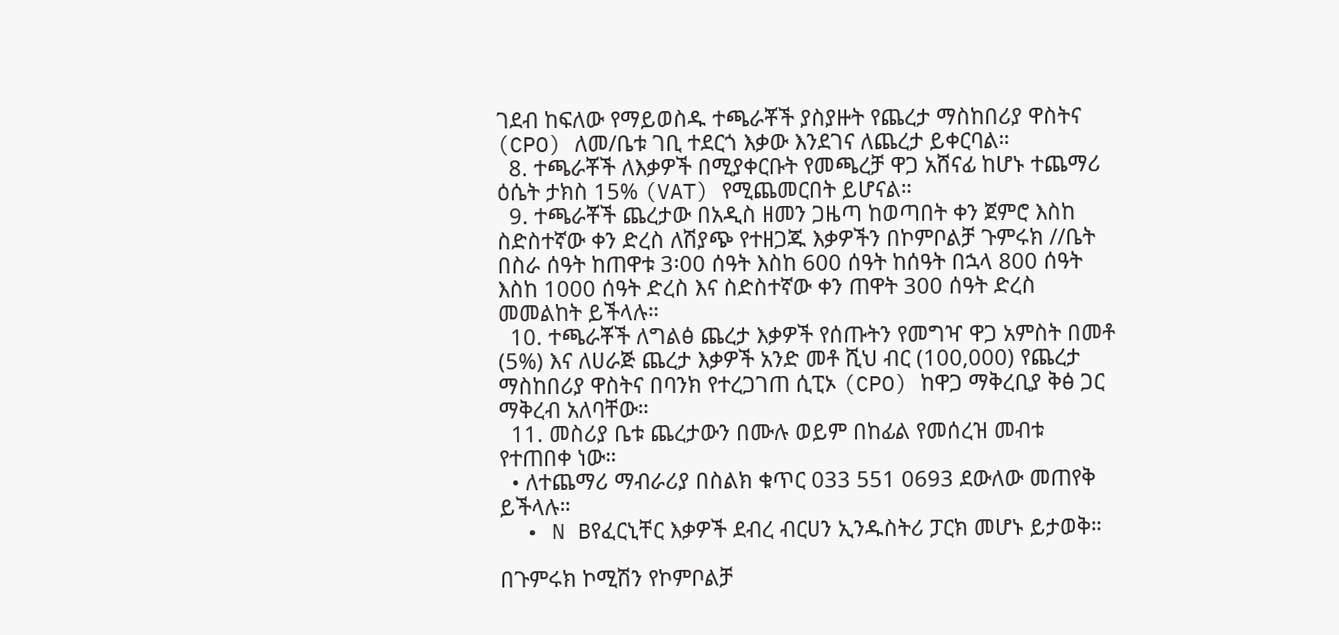ገደብ ከፍለው የማይወስዱ ተጫራቾች ያስያዙት የጨረታ ማስከበሪያ ዋስትና (CPO) ለመ/ቤቱ ገቢ ተደርጎ እቃው እንደገና ለጨረታ ይቀርባል።
  8. ተጫራቾች ለእቃዎች በሚያቀርቡት የመጫረቻ ዋጋ አሸናፊ ከሆኑ ተጨማሪ ዕሴት ታክስ 15% (VAT) የሚጨመርበት ይሆናል።
  9. ተጫራቾች ጨረታው በአዲስ ዘመን ጋዜጣ ከወጣበት ቀን ጀምሮ እስከ ስድስተኛው ቀን ድረስ ለሽያጭ የተዘጋጁ እቃዎችን በኮምቦልቻ ጉምሩክ //ቤት በስራ ሰዓት ከጠዋቱ 3፡00 ሰዓት እስከ 600 ሰዓት ከሰዓት በኋላ 800 ሰዓት እስከ 1000 ሰዓት ድረስ እና ስድስተኛው ቀን ጠዋት 300 ሰዓት ድረስ መመልከት ይችላሉ።
  10. ተጫራቾች ለግልፅ ጨረታ እቃዎች የሰጡትን የመግዣ ዋጋ አምስት በመቶ (5%) እና ለሀራጅ ጨረታ እቃዎች አንድ መቶ ሺህ ብር (100,000) የጨረታ ማስከበሪያ ዋስትና በባንክ የተረጋገጠ ሲፒኦ (CPO) ከዋጋ ማቅረቢያ ቅፅ ጋር ማቅረብ አለባቸው።
  11. መስሪያ ቤቱ ጨረታውን በሙሉ ወይም በከፊል የመሰረዝ መብቱ የተጠበቀ ነው።
  • ለተጨማሪ ማብራሪያ በስልክ ቁጥር 033 551 0693 ደውለው መጠየቅ ይችላሉ።
  • N Bየፈርኒቸር እቃዎች ደብረ ብርሀን ኢንዱስትሪ ፓርክ መሆኑ ይታወቅ።

በጉምሩክ ኮሚሽን የኮምቦልቻ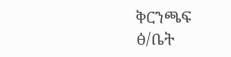ቅርንጫፍ ፅ/ቤት